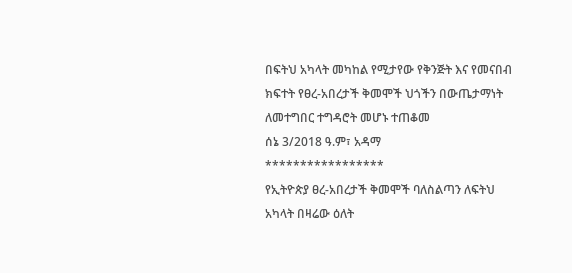በፍትህ አካላት መካከል የሚታየው የቅንጅት እና የመናበብ ክፍተት የፀረ-አበረታች ቅመሞች ህጎችን በውጤታማነት ለመተግበር ተግዳሮት መሆኑ ተጠቆመ
ሰኔ 3/2018 ዓ.ም፣ አዳማ
*****************
የኢትዮጵያ ፀረ-አበረታች ቅመሞች ባለስልጣን ለፍትህ አካላት በዛሬው ዕለት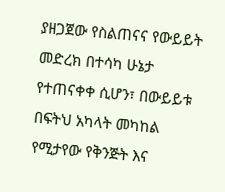ያዘጋጀው የስልጠናና የውይይት መድረክ በተሳካ ሁኔታ የተጠናቀቀ ሲሆን፣ በውይይቱ በፍትህ አካላት መካከል የሚታየው የቅንጅት እና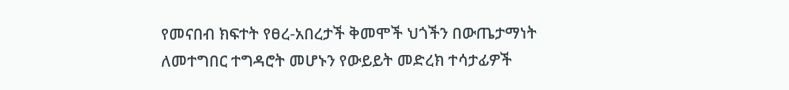የመናበብ ክፍተት የፀረ-አበረታች ቅመሞች ህጎችን በውጤታማነት ለመተግበር ተግዳሮት መሆኑን የውይይት መድረክ ተሳታፊዎች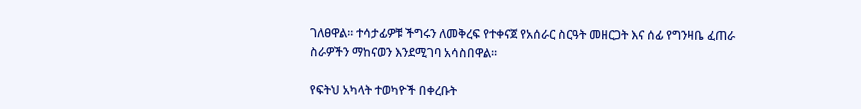ገለፀዋል። ተሳታፊዎቹ ችግሩን ለመቅረፍ የተቀናጀ የአሰራር ስርዓት መዘርጋት እና ሰፊ የግንዛቤ ፈጠራ ስራዎችን ማከናወን እንደሚገባ አሳስበዋል።

የፍትህ አካላት ተወካዮች በቀረቡት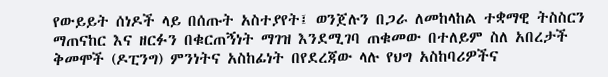የውይይት ሰነዶች ላይ በሰጡት አስተያየት፤ ወንጀሉን በጋራ ለመከላከል ተቋማዊ ትስስርን ማጠናከር እና ዘርፉን በቁርጠኝነት ማገዝ እንደሚገባ ጠቁመው በተለይም ስለ አበረታች ቅመሞች (ዶፒንግ) ምንነትና አስከፊነት በየደረጃው ላሉ የህግ አስከባሪዎችና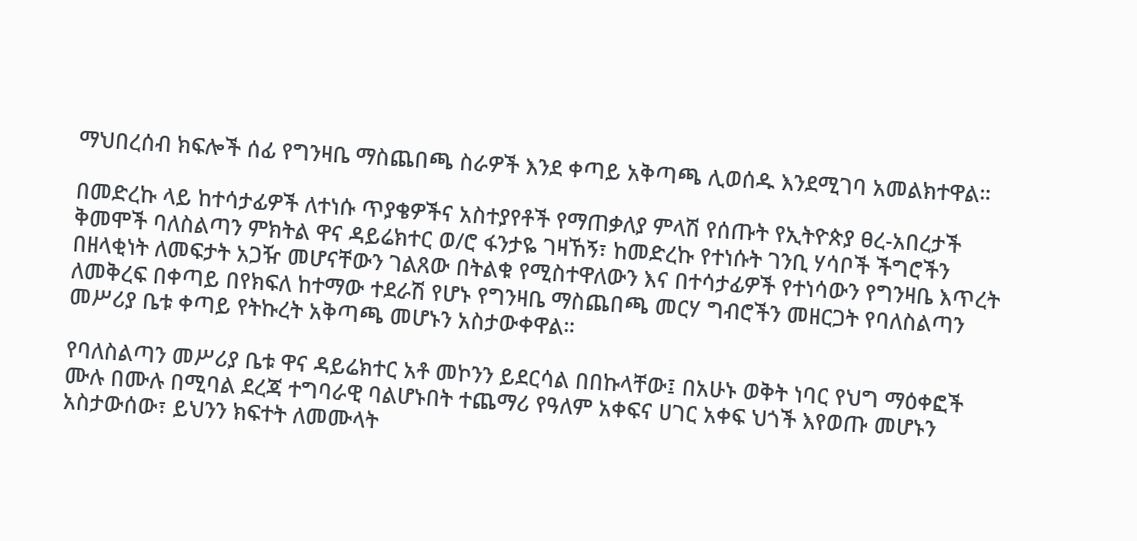ማህበረሰብ ክፍሎች ሰፊ የግንዛቤ ማስጨበጫ ስራዎች እንደ ቀጣይ አቅጣጫ ሊወሰዱ እንደሚገባ አመልክተዋል።

በመድረኩ ላይ ከተሳታፊዎች ለተነሱ ጥያቄዎችና አስተያየቶች የማጠቃለያ ምላሽ የሰጡት የኢትዮጵያ ፀረ-አበረታች ቅመሞች ባለስልጣን ምክትል ዋና ዳይሬክተር ወ/ሮ ፋንታዬ ገዛኸኝ፣ ከመድረኩ የተነሱት ገንቢ ሃሳቦች ችግሮችን በዘላቂነት ለመፍታት አጋዥ መሆናቸውን ገልጸው በትልቁ የሚስተዋለውን እና በተሳታፊዎች የተነሳውን የግንዛቤ እጥረት ለመቅረፍ በቀጣይ በየክፍለ ከተማው ተደራሽ የሆኑ የግንዛቤ ማስጨበጫ መርሃ ግብሮችን መዘርጋት የባለስልጣን መሥሪያ ቤቱ ቀጣይ የትኩረት አቅጣጫ መሆኑን አስታውቀዋል።

የባለስልጣን መሥሪያ ቤቱ ዋና ዳይሬክተር አቶ መኮንን ይደርሳል በበኩላቸው፤ በአሁኑ ወቅት ነባር የህግ ማዕቀፎች ሙሉ በሙሉ በሚባል ደረጃ ተግባራዊ ባልሆኑበት ተጨማሪ የዓለም አቀፍና ሀገር አቀፍ ህጎች እየወጡ መሆኑን አስታውሰው፣ ይህንን ክፍተት ለመሙላት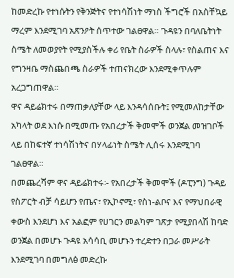ከመድረኩ የተነሱትን የቅንጅትና የተነሳሽነት ማነስ ችግሮች በአስቸኳይ ማረም እንደሚገባ አጽንዖት ሰጥተው ገልፀዋል። ጉዳዩን በባለቤትነት ስሜት ለመወያየት የሚያስችሉ ቀሪ የቤት ስራዎች ስላሉ፣ የስልጠና እና የግንዛቤ ማስጨበጫ ስራዎች ተጠናክረው እንደሚቀጥሉም አረጋግጠዋል።
ዋና ዳይሬክተሩ በማጠቃለያቸው ላይ እንዳሳሰቡት፤ የሚመለከታቸው አካላት ወደ እነሱ በሚመጡ የአበረታች ቅመሞች ወንጀል መዝገቦች ላይ በከፍተኛ ተነሳሽነትና በሃላፊነት ስሜት ሊሰሩ እንደሚገባ ገልፀዋል።
በመጨረሻም ዋና ዳይሬክተሩ፡- የአበረታች ቅመሞች (ዶፒንግ) ጉዳይ የስፖርት ብቻ ሳይሆን የጤና፣ የኢኮኖሚ፣ የስነ-ልቦና እና የማህበራዊ ቀውስ እንደሆነ እና አልፎም የሀገርን መልካም ገጽታ የሚያበላሽ ከባድ ወንጀል በመሆኑ ጉዳዩ አሳሳቢ መሆኑን ተረድተን በጋራ መሥራት እንደሚገባ በመግለፅ መድረኩ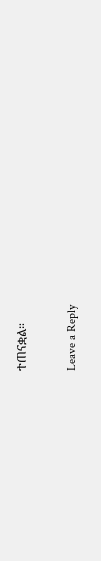ተጠናቋል።

Leave a Reply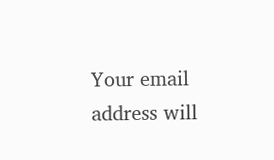Your email address will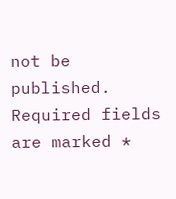not be published. Required fields are marked *